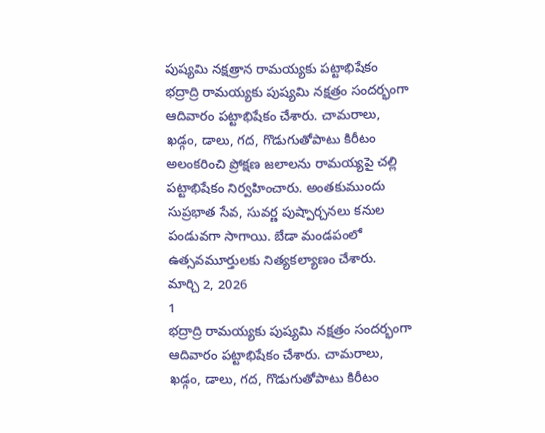పుష్యమి నక్షత్రాన రామయ్యకు పట్టాభిషేకం
భద్రాద్రి రామయ్యకు పుష్యమి నక్షత్రం సందర్భంగా ఆదివారం పట్టాభిషేకం చేశారు. చామరాలు, ఖడ్గం, డాలు, గద, గొడుగుతోపాటు కిరీటం అలంకరించి ప్రోక్షణ జలాలను రామయ్యపై చల్లి పట్టాభిషేకం నిర్వహించారు. అంతకుముందు సుప్రభాత సేవ, సువర్ణ పుష్పార్చనలు కనుల పండువగా సాగాయి. బేడా మండపంలో ఉత్సవమూర్తులకు నిత్యకల్యాణం చేశారు.
మార్చి 2, 2026
1
భద్రాద్రి రామయ్యకు పుష్యమి నక్షత్రం సందర్భంగా ఆదివారం పట్టాభిషేకం చేశారు. చామరాలు, ఖడ్గం, డాలు, గద, గొడుగుతోపాటు కిరీటం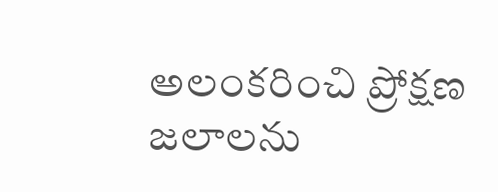అలంకరించి ప్రోక్షణ జలాలను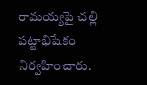రామయ్యపై చల్లి పట్టాభిషేకం నిర్వహించారు.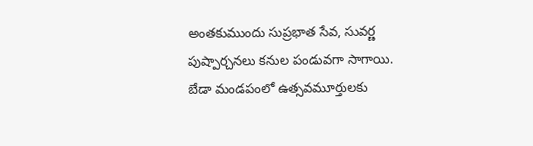అంతకుముందు సుప్రభాత సేవ, సువర్ణ పుష్పార్చనలు కనుల పండువగా సాగాయి. బేడా మండపంలో ఉత్సవమూర్తులకు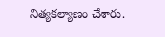నిత్యకల్యాణం చేశారు.